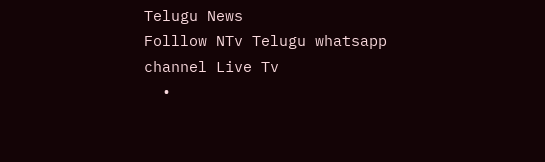Telugu News
Folllow NTv Telugu whatsapp channel Live Tv
  •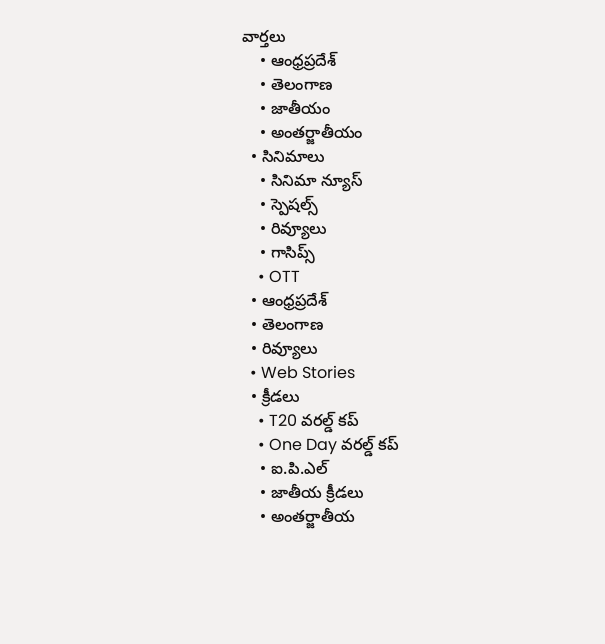వార్తలు
    • ఆంధ్రప్రదేశ్
    • తెలంగాణ
    • జాతీయం
    • అంతర్జాతీయం
  • సినిమాలు
    • సినిమా న్యూస్
    • స్పెషల్స్
    • రివ్యూలు
    • గాసిప్స్
    • OTT
  • ఆంధ్రప్రదేశ్
  • తెలంగాణ
  • రివ్యూలు
  • Web Stories
  • క్రీడలు
    • T20 వరల్డ్ కప్
    • One Day వరల్డ్ కప్
    • ఐ.పి.ఎల్
    • జాతీయ క్రీడలు
    • అంతర్జాతీయ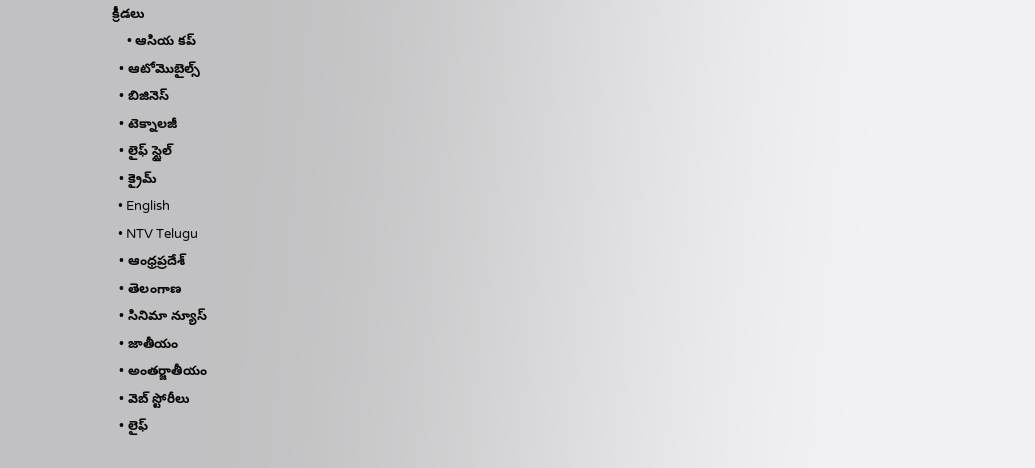క్రీడలు
    • ఆసియ కప్
  • ఆటోమొబైల్స్
  • బిజినెస్‌
  • టెక్నాలజీ
  • లైఫ్ స్టైల్
  • క్రైమ్
  • English
  • NTV Telugu
  • ఆంధ్రప్రదేశ్
  • తెలంగాణ
  • సినిమా న్యూస్
  • జాతీయం
  • అంతర్జాతీయం
  • వెబ్ స్టోరీలు
  • లైఫ్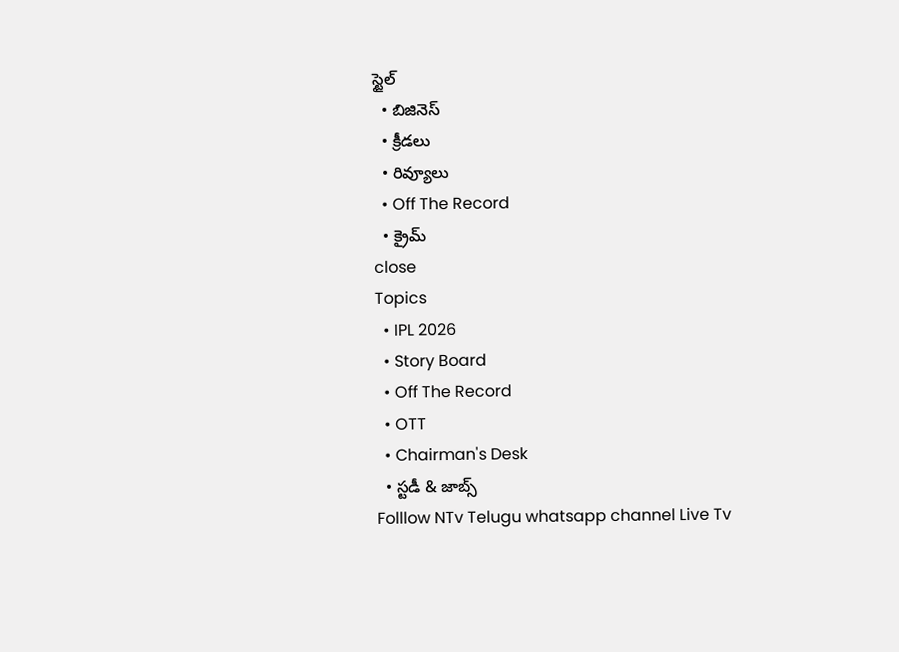స్టైల్
  • బిజినెస్‌
  • క్రీడలు
  • రివ్యూలు
  • Off The Record
  • క్రైమ్
close
Topics
  • IPL 2026
  • Story Board
  • Off The Record
  • OTT
  • Chairman's Desk
  • స్టడీ & జాబ్స్
Folllow NTv Telugu whatsapp channel Live Tv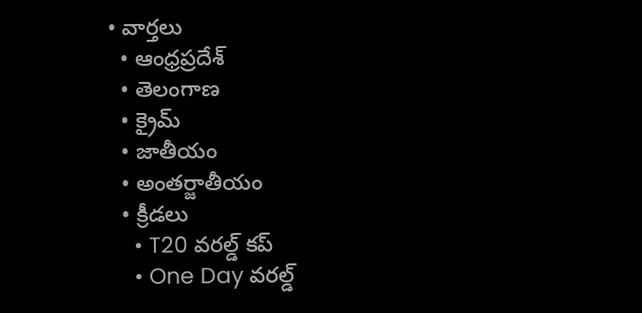• వార్తలు
  • ఆంధ్రప్రదేశ్
  • తెలంగాణ
  • క్రైమ్
  • జాతీయం
  • అంతర్జాతీయం
  • క్రీడలు
    • T20 వరల్డ్ కప్
    • One Day వరల్డ్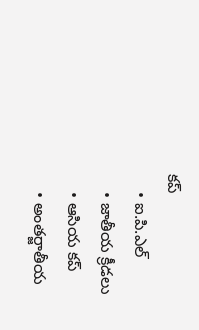కప్
    • ఐ.పి.ఎల్
    • జాతీయ క్రీడలు
    • ఆసియ కప్
    • అంతర్జాతీయ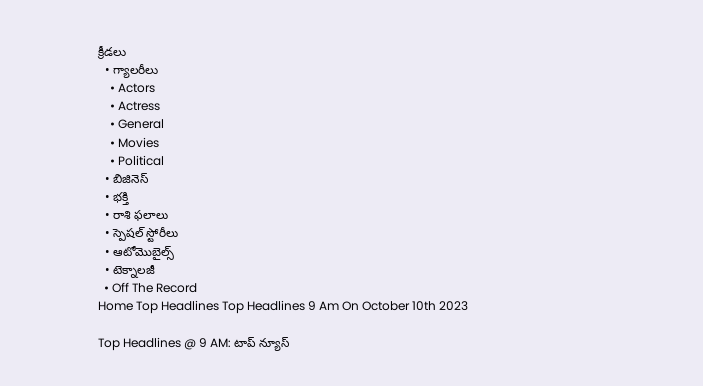క్రీడలు
  • గ్యాలరీలు
    • Actors
    • Actress
    • General
    • Movies
    • Political
  • బిజినెస్‌
  • భక్తి
  • రాశి ఫలాలు
  • స్పెషల్‌ స్టోరీలు
  • ఆటోమొబైల్స్
  • టెక్నాలజీ
  • Off The Record
Home Top Headlines Top Headlines 9 Am On October 10th 2023

Top Headlines @ 9 AM: టాప్‌ న్యూస్‌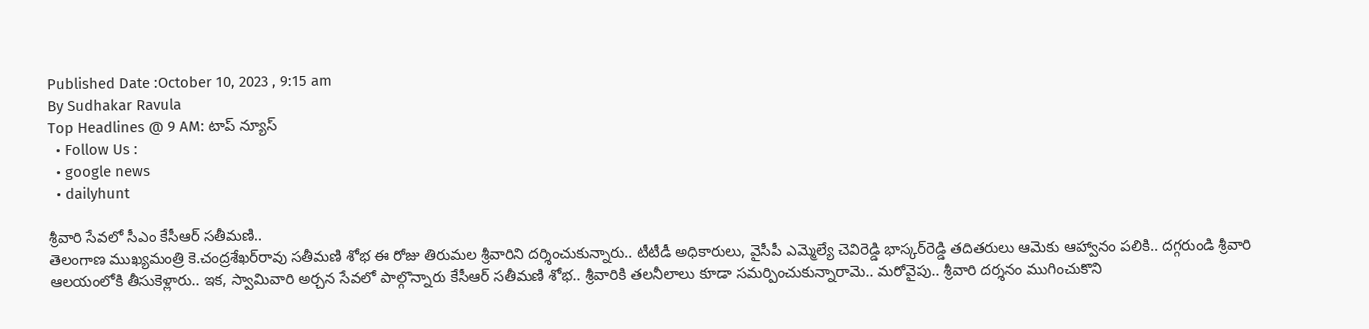Published Date :October 10, 2023 , 9:15 am
By Sudhakar Ravula
Top Headlines @ 9 AM: టాప్‌ న్యూస్‌
  • Follow Us :
  • google news
  • dailyhunt

శ్రీవారి సేవలో సీఎం కేసీఆర్‌ సతీమణి..
తెలంగాణ ముఖ్యమంత్రి కె.చంద్రశేఖర్‌రావు సతీమణి శోభ ఈ రోజు తిరుమల శ్రీవారిని దర్శించుకున్నారు.. టీటీడీ అధికారులు, వైసీపీ ఎమ్మెల్యే చెవిరెడ్డి భాస్కర్‌రెడ్డి తదితరులు ఆమెకు ఆహ్వానం పలికి.. దగ్గరుండి శ్రీవారి ఆలయంలోకి తీసుకెళ్లారు.. ఇక, స్వామివారి అర్చన సేవలో పాల్గొన్నారు కేసీఆర్‌ సతీమణి శోభ.. శ్రీవారికి తలనీలాలు కూడా సమర్పించుకున్నారామె.. మరోవైపు.. శ్రీవారి దర్శనం ముగించుకొని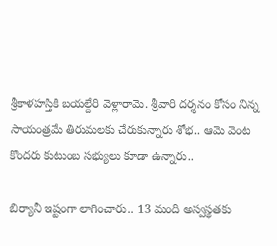శ్రీకాళహస్తికి బయల్దేరి వెళ్లారామె. శ్రీవారి దర్శనం కోసం నిన్న సాయంత్రమే తిరుమలకు చేరుకున్నారు శోభ.. ఆమె వెంట కొందరు కుటుంబ సభ్యులు కూడా ఉన్నారు..

బిర్యానీ ఇష్టంగా లాగించారు.. 13 మంది అస్వస్థతకు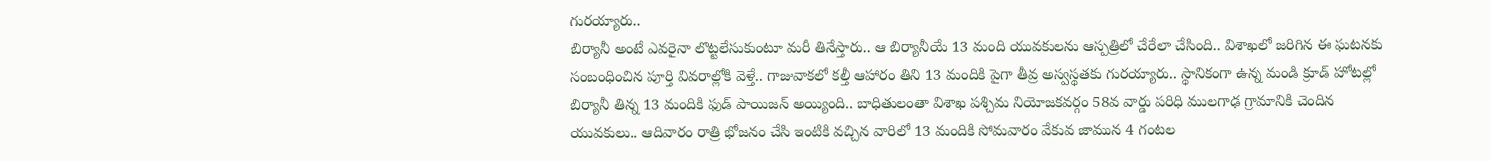గురయ్యారు..
బిర్యానీ అంటే ఎవరైనా లొట్టలేసుకుంటూ మరీ తినేస్తారు.. ఆ బిర్యానీయే 13 మంది యువకులను ఆస్పత్రిలో చేరేలా చేసింది.. విశాఖలో జరిగిన ఈ ఘటనకు సంబంధించిన పూర్తి వివరాల్లోకి వెళ్తే.. గాజువాకలో కల్తీ ఆహారం తిని 13 మందికి పైగా తీవ్ర అస్వస్థతకు గురయ్యారు.. స్థానికంగా ఉన్న మండి క్రూడ్ హోటల్లో బిర్యానీ తిన్న 13 మందికి ఫుడ్ పాయిజన్ అయ్యింది.. బాధితులంతా విశాఖ పశ్చిమ నియోజకవర్గం 58వ వార్డు పరిధి ములగాఢ గ్రామానికి చెందిన యువకులు.. ఆదివారం రాత్రి భోజనం చేసి ఇంటికి వచ్చిన వారిలో 13 మందికి సోమవారం వేకువ జామున 4 గంటల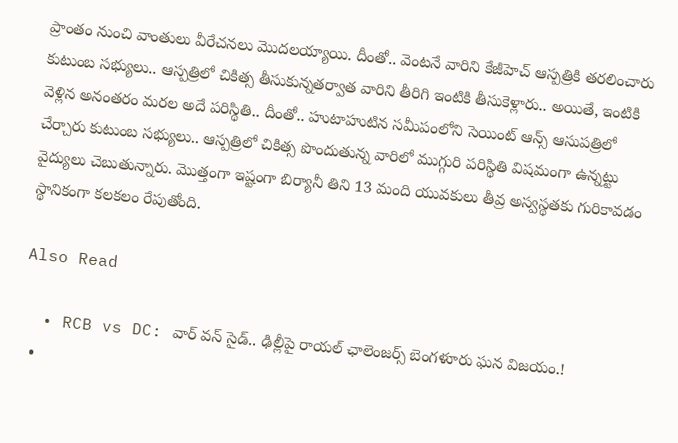ప్రాంతం నుంచి వాంతులు వీరేచనలు మొదలయ్యాయి. దీంతో.. వెంటనే వారిని కేజీహెచ్‌ ఆస్పత్రికి తరలించారు కుటుంబ సభ్యులు.. ఆస్పత్రిలో చికిత్స తీసుకున్నతర్వాత వారిని తీరిగి ఇంటికి తీసుకెళ్లారు.. అయితే, ఇంటికి వెళ్లిన అనంతరం మరల అదే పరిస్థితి.. దీంతో.. హుటాహుటిన సమీపంలోని సెయింట్ ఆన్స్ ఆసుపత్రిలో చేర్చారు కుటుంబ సభ్యులు.. ఆస్పత్రిలో చికిత్స పొందుతున్న వారిలో ముగ్గురి పరిస్థితి విషమంగా ఉన్నట్టు వైద్యులు చెబుతున్నారు. మొత్తంగా ఇష్టంగా బిర్యానీ తిని 13 మంది యువకులు తీవ్ర అస్వస్థతకు గురికావడం స్థానికంగా కలకలం రేపుతోంది.

Also Read

  • RCB vs DC: వార్ వన్ సైడ్.. ఢిల్లీపై రాయల్ ఛాలెంజర్స్ బెంగళూరు ఘన విజయం.!
  •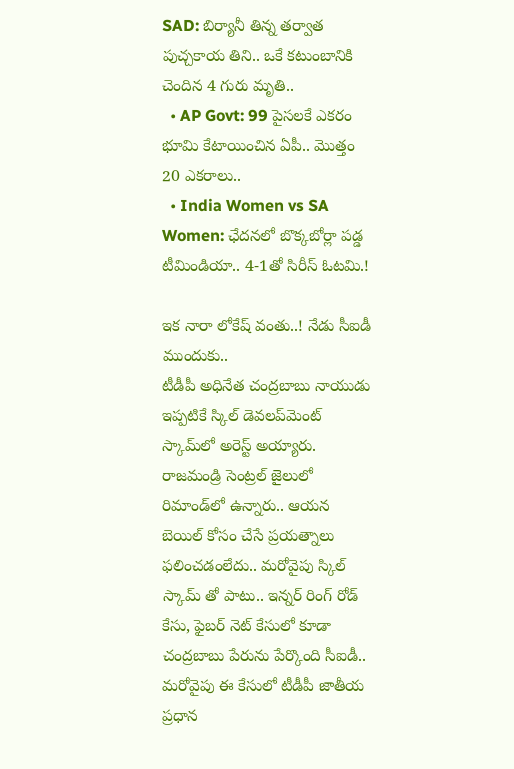SAD: బిర్యానీ తిన్న తర్వాత పుచ్చకాయ తిని.. ఒకే కటుంబానికి చెందిన 4 గురు మృతి..
  • AP Govt: 99 పైసలకే ఎకరం భూమి కేటాయించిన ఏపీ.. మొత్తం 20 ఎకరాలు..
  • India Women vs SA Women: ఛేదనలో బొక్కబోర్లా పడ్డ టీమిండియా.. 4-1తో సిరీస్ ఓటమి.!

ఇక నారా లోకేష్‌ వంతు..! నేడు సీఐడీ ముందుకు..
టీడీపీ అధినేత చంద్రబాబు నాయుడు ఇప్పటికే స్కిల్‌ డెవలప్‌మెంట్‌ స్కామ్‌లో అరెస్ట్‌ అయ్యారు. రాజమండ్రి సెంట్రల్‌ జైలులో రిమాండ్‌లో ఉన్నారు.. ఆయన బెయిల్‌ కోసం చేసే ప్రయత్నాలు ఫలించడంలేదు.. మరోవైపు స్కిల్ స్కామ్‌ తో పాటు.. ఇన్నర్‌ రింగ్‌ రోడ్‌ కేసు, ఫైబర్‌ నెట్‌ కేసులో కూడా చంద్రబాబు పేరును పేర్కొంది సీఐడీ.. మరోవైపు ఈ కేసులో టీడీపీ జాతీయ ప్రధాన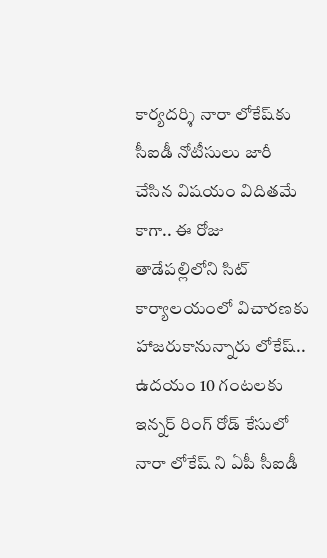కార్యదర్శి నారా లోకేష్‌కు సీఐడీ నోటీసులు జారీ చేసిన విషయం విదితమే కాగా.. ఈ రోజు తాడేపల్లిలోని సిట్‌ కార్యాలయంలో విచారణకు హాజరుకానున్నారు లోకేష్.. ఉదయం 10 గంటలకు ఇన్నర్ రింగ్ రోడ్ కేసులో నారా లోకేష్‌ ని ఏపీ సీఐడీ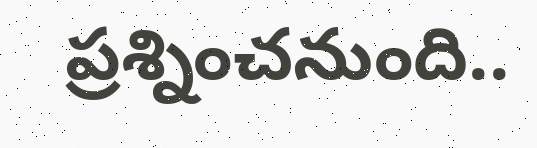ప్రశ్నించనుంది..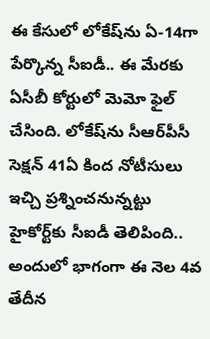ఈ కేసులో లోకేష్‌ను ఏ-14గా పేర్కొన్న సీఐడీ.. ఈ మేరకు ఏసీబీ కోర్టులో మెమో ఫైల్ చేసింది. లోకేష్‌ను సీఆర్‌పీసీ సెక్షన్ 41ఏ కింద నోటీసులు ఇచ్చి ప్రశ్నించనున్నట్టు హైకోర్ట్‌కు సీఐడీ తెలిపింది.. అందులో భాగంగా ఈ నెల 4వ తేదీన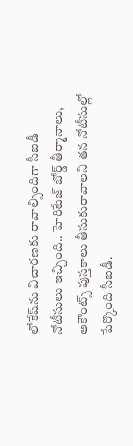లోకేష్‌ను విచారణకు రావాల్సిందిగా సీఐడీ నోటీసులు ఇచ్చింది.. హెరిటేజ్ బోర్డ్ తీర్మానాలు, అకౌంట్స్ పుస్తకాలు తీసుకురావాలని తన నోటీసుల్లో పేర్కొంది సీఐడీ.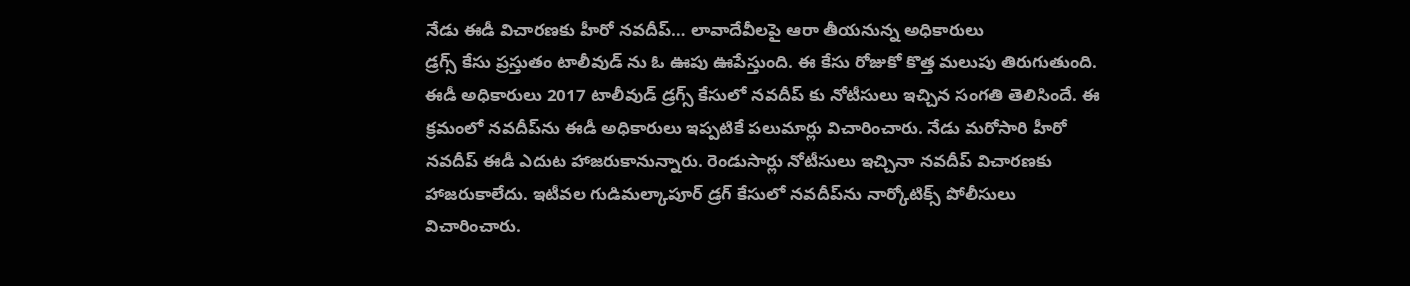నేడు ఈడీ విచారణకు హీరో నవదీప్… లావాదేవీలపై ఆరా తీయనున్న అధికారులు
డ్రగ్స్ కేసు ప్రస్తుతం టాలీవుడ్ ను ఓ ఊపు ఊపేస్తుంది. ఈ కేసు రోజుకో కొత్త మలుపు తిరుగుతుంది. ఈడీ అధికారులు 2017 టాలీవుడ్ డ్రగ్స్ కేసులో నవదీప్ కు నోటీసులు ఇచ్చిన సంగతి తెలిసిందే. ఈ క్రమంలో నవదీప్‌ను ఈడీ అధికారులు ఇప్పటికే పలుమార్లు విచారించారు. నేడు మరోసారి హీరో నవదీప్ ఈడీ ఎదుట హాజరుకానున్నారు. రెండుసార్లు నోటీసులు ఇచ్చినా నవదీప్ విచారణకు హాజరుకాలేదు. ఇటీవల గుడిమల్కాపూర్ డ్రగ్ కేసులో నవదీప్‌ను నార్కోటిక్స్ పోలీసులు విచారించారు.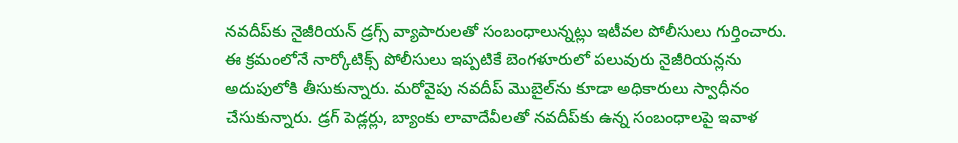నవదీప్‌కు నైజీరియన్‌ డ్రగ్స్‌ వ్యాపారులతో సంబంధాలున్నట్లు ఇటీవల పోలీసులు గుర్తించారు. ఈ క్రమంలోనే నార్కోటిక్స్ పోలీసులు ఇప్పటికే బెంగళూరులో పలువురు నైజీరియన్లను అదుపులోకి తీసుకున్నారు. మరోవైపు నవదీప్ మొబైల్‌ను కూడా అధికారులు స్వాధీనం చేసుకున్నారు. డ్రగ్ పెడ్లర్లు, బ్యాంకు లావాదేవీలతో నవదీప్‌కు ఉన్న సంబంధాలపై ఇవాళ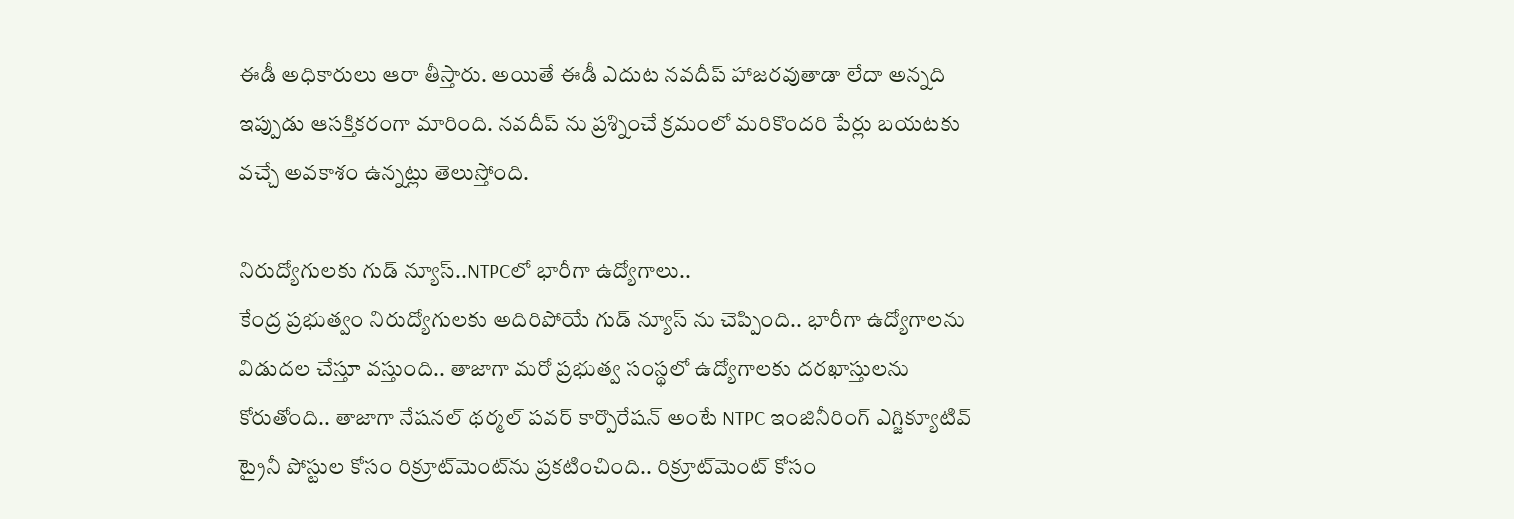ఈడీ అధికారులు ఆరా తీస్తారు. అయితే ఈడీ ఎదుట నవదీప్ హాజరవుతాడా లేదా అన్నది ఇప్పుడు ఆసక్తికరంగా మారింది. నవదీప్ ను ప్రశ్నించే క్రమంలో మరికొందరి పేర్లు బయటకు వచ్చే అవకాశం ఉన్నట్లు తెలుస్తోంది.

నిరుద్యోగులకు గుడ్ న్యూస్..NTPCలో భారీగా ఉద్యోగాలు..
కేంద్ర ప్రభుత్వం నిరుద్యోగులకు అదిరిపోయే గుడ్ న్యూస్ ను చెప్పింది.. భారీగా ఉద్యోగాలను విడుదల చేస్తూ వస్తుంది.. తాజాగా మరో ప్రభుత్వ సంస్థలో ఉద్యోగాలకు దరఖాస్తులను కోరుతోంది.. తాజాగా నేషనల్ థర్మల్ పవర్ కార్పొరేషన్ అంటే NTPC ఇంజినీరింగ్ ఎగ్జిక్యూటివ్ ట్రైనీ పోస్టుల కోసం రిక్రూట్‌మెంట్‌ను ప్రకటించింది.. రిక్రూట్‌మెంట్ కోసం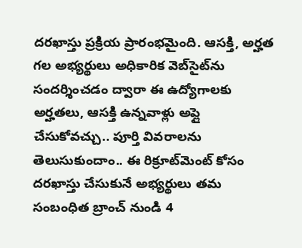దరఖాస్తు ప్రక్రియ ప్రారంభమైంది. ఆసక్తి, అర్హత గల అభ్యర్థులు అధికారిక వెబ్‌సైట్‌ను సందర్శించడం ద్వారా ఈ ఉద్యోగాలకు అర్హతలు, ఆసక్తి ఉన్నవాళ్లు అప్లై చేసుకోవచ్చు.. పూర్తి వివరాలను తెలుసుకుందాం.. ఈ రిక్రూట్‌మెంట్ కోసం దరఖాస్తు చేసుకునే అభ్యర్థులు తమ సంబంధిత బ్రాంచ్ నుండి 4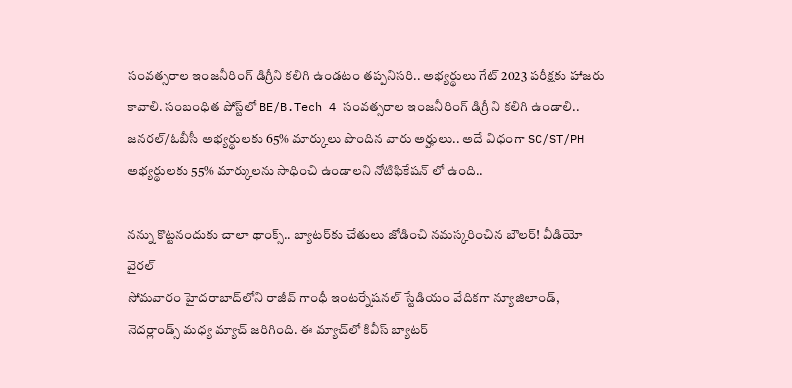సంవత్సరాల ఇంజనీరింగ్ డిగ్రీని కలిగి ఉండటం తప్పనిసరి.. అభ్యర్థులు గేట్ 2023 పరీక్షకు హాజరు కావాలి. సంబంధిత పోస్ట్‌లో BE/B.Tech 4 సంవత్సరాల ఇంజనీరింగ్ డిగ్రీ ని కలిగి ఉండాలి.. జనరల్/ఓబీసీ అభ్యర్థులకు 65% మార్కులు పొందిన వారు అర్హులు.. అదే విధంగా SC/ST/PH అభ్యర్థులకు 55% మార్కులను సాధించి ఉండాలని నోటిఫికేషన్ లో ఉంది..

నన్ను కొట్టనందుకు చాలా థాంక్స్.. బ్యాటర్‌కు చేతులు జోడించి నమస్కరించిన బౌలర్! వీడియో వైరల్
సోమవారం హైదరాబాద్‌లోని రాజీవ్‌ గాంధీ ఇంటర్నేషనల్‌ స్టేడియం వేదికగా న్యూజిలాండ్‌, నెదర్లాండ్స్‌ మధ్య మ్యాచ్ జరిగింది. ఈ మ్యాచ్‌లో కివీస్ బ్యాటర్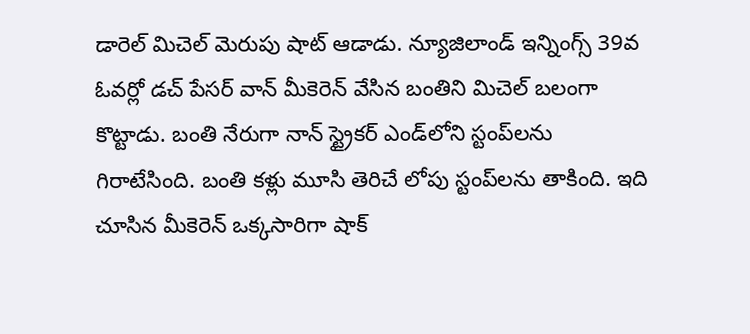డారెల్ మిచెల్ మెరుపు షాట్ ఆడాడు. న్యూజిలాండ్‌ ఇన్నింగ్స్ 39వ ఓవర్లో డచ్ పేసర్ వాన్ మీకెరెన్ వేసిన బంతిని మిచెల్ బలంగా కొట్టాడు. బంతి నేరుగా నాన్‌ స్ట్రైకర్‌ ఎండ్‌లోని స్టంప్‌లను గిరాటేసింది. బంతి కళ్లు మూసి తెరిచే లోపు స్టంప్‌లను తాకింది. ఇది చూసిన మీకెరెన్ ఒక్కసారిగా షాక్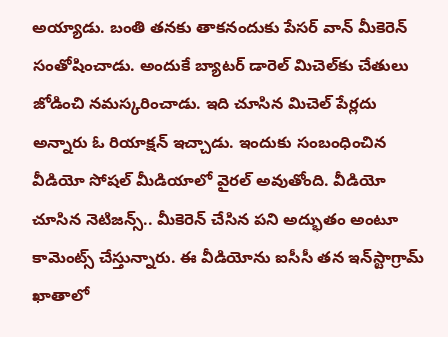అయ్యాడు. బంతి తనకు తాకనందుకు పేసర్ వాన్ మీకెరెన్ సంతోషించాడు. అందుకే బ్యాటర్‌ డారెల్ మిచెల్‌కు చేతులు జోడించి నమస్కరించాడు. ఇది చూసిన మిచెల్ పేర్లదు అన్నారు ఓ రియాక్షన్ ఇచ్చాడు. ఇందుకు సంబంధించిన వీడియో సోషల్ మీడియాలో వైరల్ అవుతోంది. వీడియో చూసిన నెటిజన్స్.. మీకెరెన్ చేసిన పని అద్భుతం అంటూ కామెంట్స్ చేస్తున్నారు. ఈ వీడియోను ఐసీసీ తన ఇన్‌స్టాగ్రామ్‌ ఖాతాలో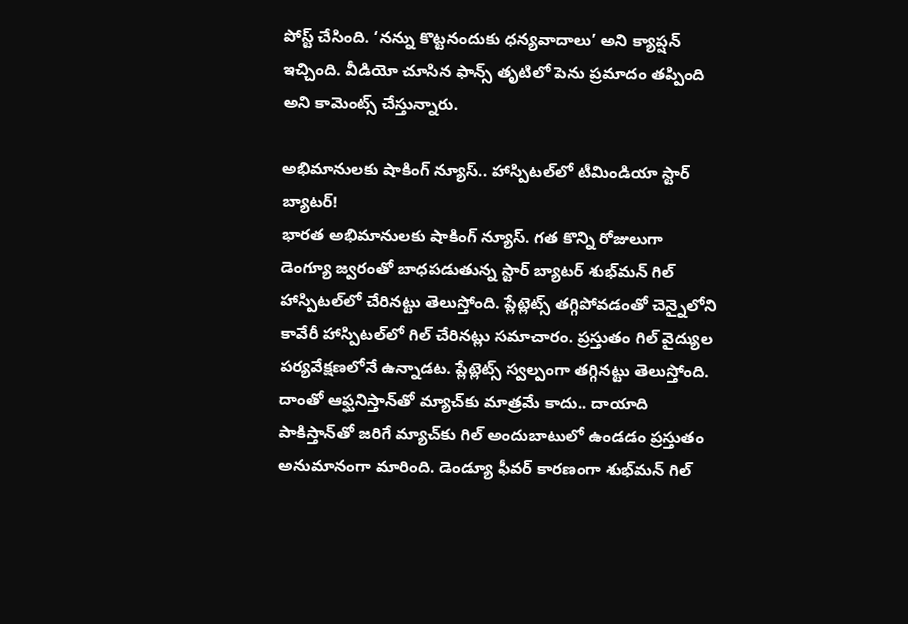పోస్ట్ చేసింది. ‘నన్ను కొట్టనందుకు ధన్యవాదాలు’ అని క్యాప్షన్ ఇచ్చింది. వీడియో చూసిన ఫాన్స్ తృటిలో పెను ప్రమాదం తప్పింది అని కామెంట్స్ చేస్తున్నారు.

అభిమానులకు షాకింగ్‌ న్యూస్‌.. హాస్పిటల్‌లో టీమిండియా స్టార్ బ్యాటర్!
భారత అభిమానులకు షాకింగ్‌ న్యూస్‌. గత కొన్ని రోజులుగా డెంగ్యూ జ్వరంతో బాధపడుతున్న స్టార్‌ బ్యాటర్‌ శుభ్‌మన్‌ గిల్‌ హాస్పిటల్‌లో చేరినట్టు తెలుస్తోంది. ప్లేట్లెట్స్‌ తగ్గిపోవడంతో చెన్నైలోని కావేరీ హాస్పిటల్‌లో గిల్ చేరినట్లు సమాచారం. ప్రస్తుతం గిల్‌ వైద్యుల పర్యవేక్షణలోనే ఉన్నాడట. ప్లేట్లెట్స్‌ స్వల్పంగా తగ్గినట్టు తెలుస్తోంది. దాంతో ఆఫ్ఘనిస్తాన్‌తో మ్యాచ్‌కు మాత్రమే కాదు.. దాయాది పాకిస్తాన్‌తో జరిగే మ్యాచ్‌కు గిల్ అందుబాటులో ఉండడం ప్రస్తుతం అనుమానంగా మారింది. డెండ్యూ ఫీవర్‌ కారణంగా శుభ్‌మన్‌ గిల్‌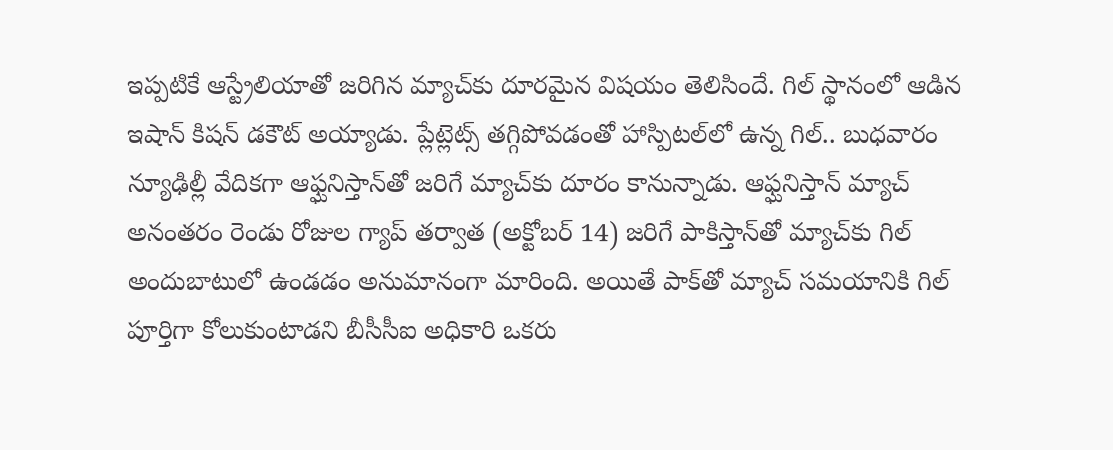ఇప్పటికే ఆస్ట్రేలియాతో జరిగిన మ్యాచ్‌కు దూరమైన విషయం తెలిసిందే. గిల్ స్థానంలో ఆడిన ఇషాన్ కిషన్ డకౌట్ అయ్యాడు. ప్లేట్లెట్స్‌ తగ్గిపోవడంతో హాస్పిటల్‌లో ఉన్న గిల్.. బుధవారం న్యూఢిల్లీ వేదికగా ఆఫ్ఘనిస్తాన్‌తో జరిగే మ్యాచ్‌కు దూరం కానున్నాడు. ఆఫ్ఘనిస్తాన్‌ మ్యాచ్‌ అనంతరం రెండు రోజుల గ్యాప్‌ తర్వాత (అక్టోబర్‌ 14) జరిగే పాకిస్తాన్‌తో మ్యాచ్‌కు గిల్ అందుబాటులో ఉండడం అనుమానంగా మారింది. అయితే పాక్‌తో మ్యాచ్‌ సమయానికి గిల్ పూర్తిగా కోలుకుంటాడని బీసీసీఐ అధికారి ఒకరు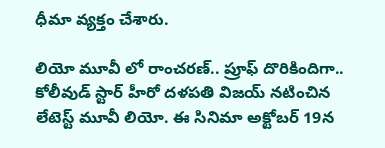ధీమా వ్యక్తం చేశారు.

లియో మూవీ లో రాంచరణ్.. ప్రూఫ్ దొరికిందిగా..
కోలీవుడ్ స్టార్ హీరో దళపతి విజయ్ నటించిన లేటెస్ట్ మూవీ లియో. ఈ సినిమా అక్టోబర్ 19న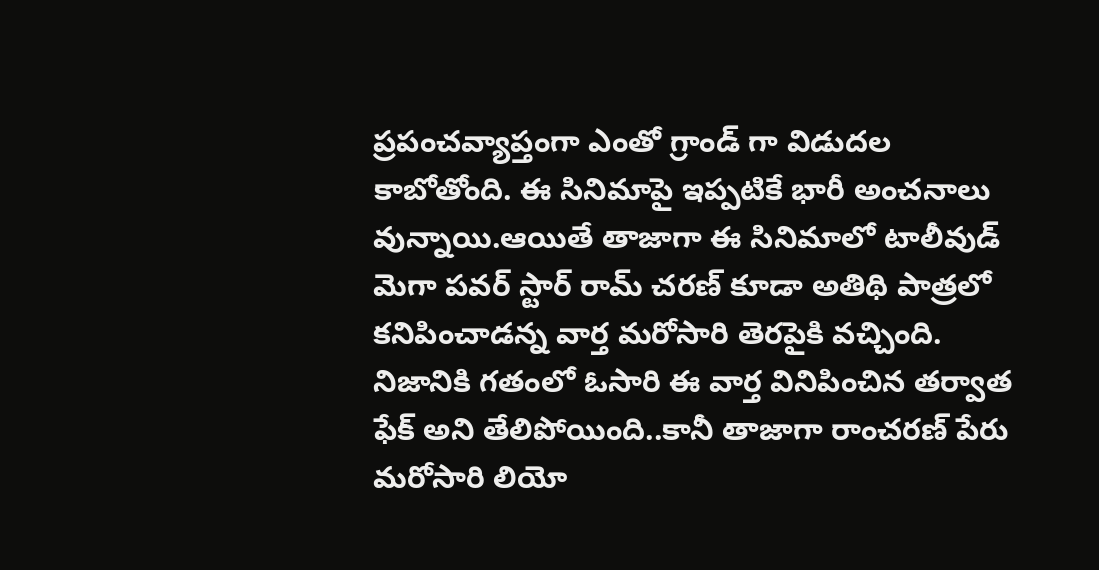ప్రపంచవ్యాప్తంగా ఎంతో గ్రాండ్ గా విడుదల కాబోతోంది. ఈ సినిమాపై ఇప్పటికే భారీ అంచనాలు వున్నాయి.ఆయితే తాజాగా ఈ సినిమాలో టాలీవుడ్ మెగా పవర్ స్టార్ రామ్ చరణ్ కూడా అతిథి పాత్రలో కనిపించాడన్న వార్త మరోసారి తెరపైకి వచ్చింది. నిజానికి గతంలో ఓసారి ఈ వార్త వినిపించిన తర్వాత ఫేక్ అని తేలిపోయింది..కానీ తాజాగా రాంచరణ్ పేరు మరోసారి లియో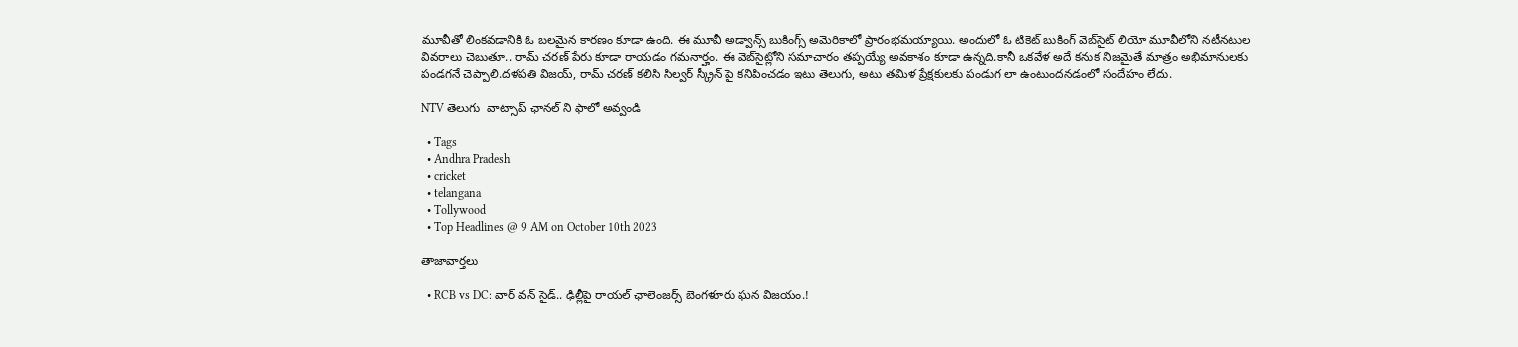మూవీతో లింకవడానికి ఓ బలమైన కారణం కూడా ఉంది. ఈ మూవీ అడ్వాన్స్ బుకింగ్స్ అమెరికాలో ప్రారంభమయ్యాయి. అందులో ఓ టికెట్ బుకింగ్ వెబ్‌సైట్ లియో మూవీలోని నటీనటుల వివరాలు చెబుతూ.. రామ్ చరణ్ పేరు కూడా రాయడం గమనార్హం. ఈ వెబ్‌సైట్లోని సమాచారం తప్పయ్యే అవకాశం కూడా ఉన్నది.కానీ ఒకవేళ అదే కనుక నిజమైతే మాత్రం అభిమానులకు పండగనే చెప్పాలి.దళపతి విజయ్, రామ్ చరణ్ కలిసి సిల్వర్ స్క్రీన్ పై కనిపించడం ఇటు తెలుగు, అటు తమిళ ప్రేక్షకులకు పండుగ లా ఉంటుందనడంలో సందేహం లేదు.

NTV తెలుగు  వాట్సాప్ ఛానల్ ని ఫాలో అవ్వండి

  • Tags
  • Andhra Pradesh
  • cricket
  • telangana
  • Tollywood
  • Top Headlines @ 9 AM on October 10th 2023

తాజావార్తలు

  • RCB vs DC: వార్ వన్ సైడ్.. ఢిల్లీపై రాయల్ ఛాలెంజర్స్ బెంగళూరు ఘన విజయం.!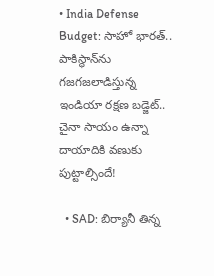• India Defense Budget: సాహో భారత్.. పాకిస్థాన్‌ను గజగజలాడిస్తున్న ఇండియా రక్షణ బడ్జెట్.. చైనా సాయం ఉన్నా దాయాదికి వణుకు పుట్టాల్సిందే!

  • SAD: బిర్యానీ తిన్న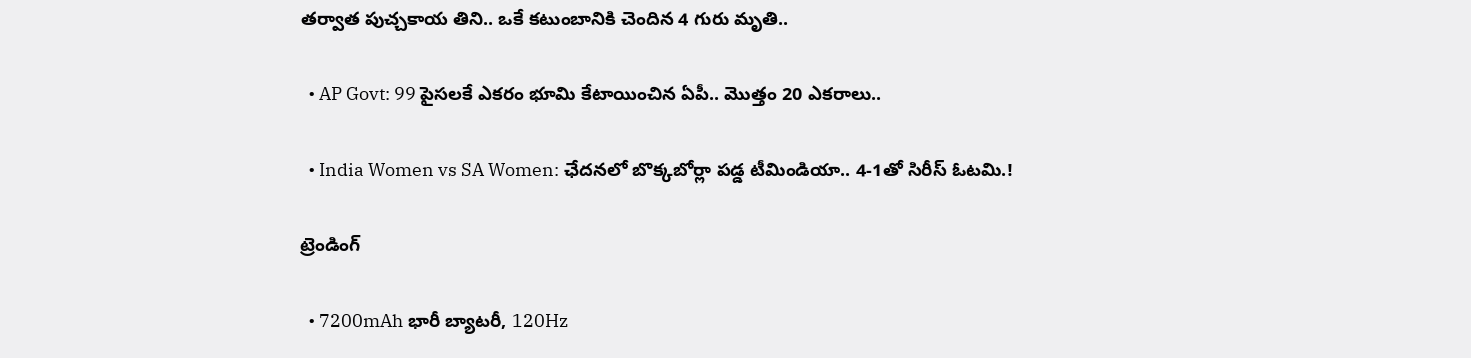తర్వాత పుచ్చకాయ తిని.. ఒకే కటుంబానికి చెందిన 4 గురు మృతి..

  • AP Govt: 99 పైసలకే ఎకరం భూమి కేటాయించిన ఏపీ.. మొత్తం 20 ఎకరాలు..

  • India Women vs SA Women: ఛేదనలో బొక్కబోర్లా పడ్డ టీమిండియా.. 4-1తో సిరీస్ ఓటమి.!

ట్రెండింగ్‌

  • 7200mAh భారీ బ్యాటరీ, 120Hz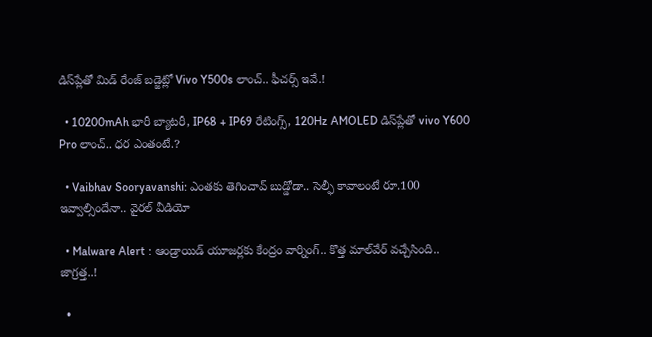డిస్‌ప్లేతో మిడ్ రేంజ్ బడ్జెట్లో Vivo Y500s లాంచ్.. ఫీచర్స్ ఇవే.!

  • 10200mAh భారీ బ్యాటరీ, IP68 + IP69 రేటింగ్స్‌, 120Hz AMOLED డిస్‌ప్లేతో vivo Y600 Pro లాంచ్.. ధర ఎంతంటే.?

  • Vaibhav Sooryavanshi: ఎంతకు తెగించావ్ బుడ్డోడా.. సెల్ఫీ కావాలంటే రూ.100 ఇవ్వాల్సిందేనా.. వైరల్ వీడియో

  • Malware Alert : ఆండ్రాయిడ్ యూజర్లకు కేంద్రం వార్నింగ్.. కొత్త మాల్‌వేర్ వచ్చేసింది.. జాగ్రత్త..!

  •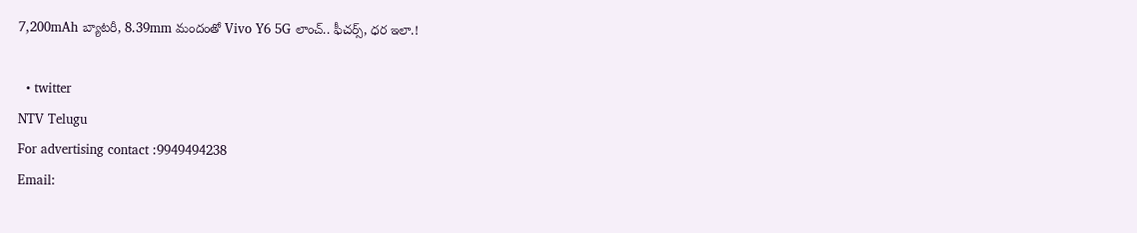7,200mAh బ్యాటరీ, 8.39mm మందంతో Vivo Y6 5G లాంచ్.. ఫీచర్స్, ధర ఇలా.!

  • twitter
NTV Telugu
For advertising contact :9949494238
Email: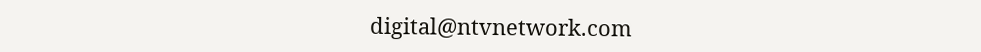digital@ntvnetwork.com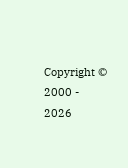Copyright © 2000 - 2026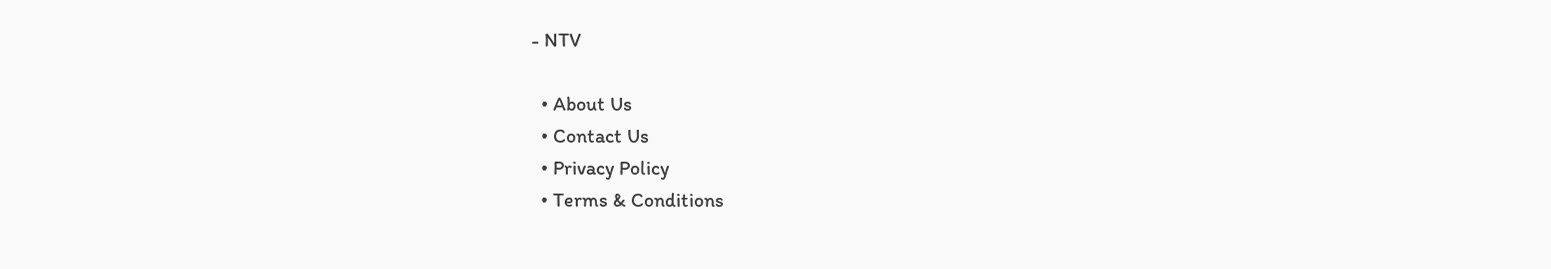- NTV

  • About Us
  • Contact Us
  • Privacy Policy
  • Terms & Conditions